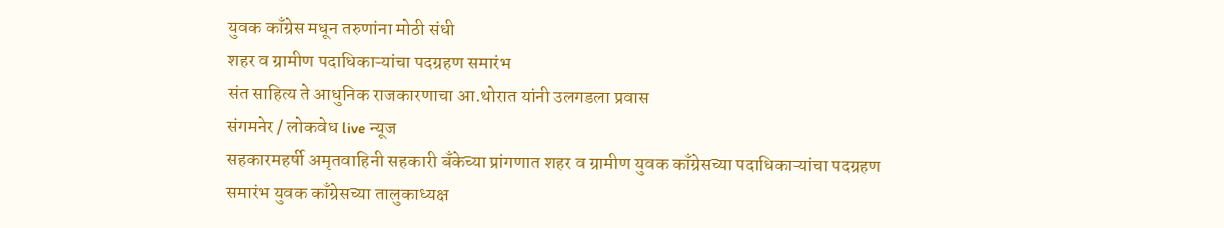युवक काँग्रेस मधून तरुणांना मोठी संधी
शहर व ग्रामीण पदाधिकाऱ्यांचा पदग्रहण समारंभ
संत साहित्य ते आधुनिक राजकारणाचा आ.थोरात यांनी उलगडला प्रवास
संगमनेर / लोकवेध live न्यूज
सहकारमहर्षी अमृतवाहिनी सहकारी बँकेच्या प्रांगणात शहर व ग्रामीण युवक काँग्रेसच्या पदाधिकाऱ्यांचा पदग्रहण समारंभ युवक काँग्रेसच्या तालुकाध्यक्ष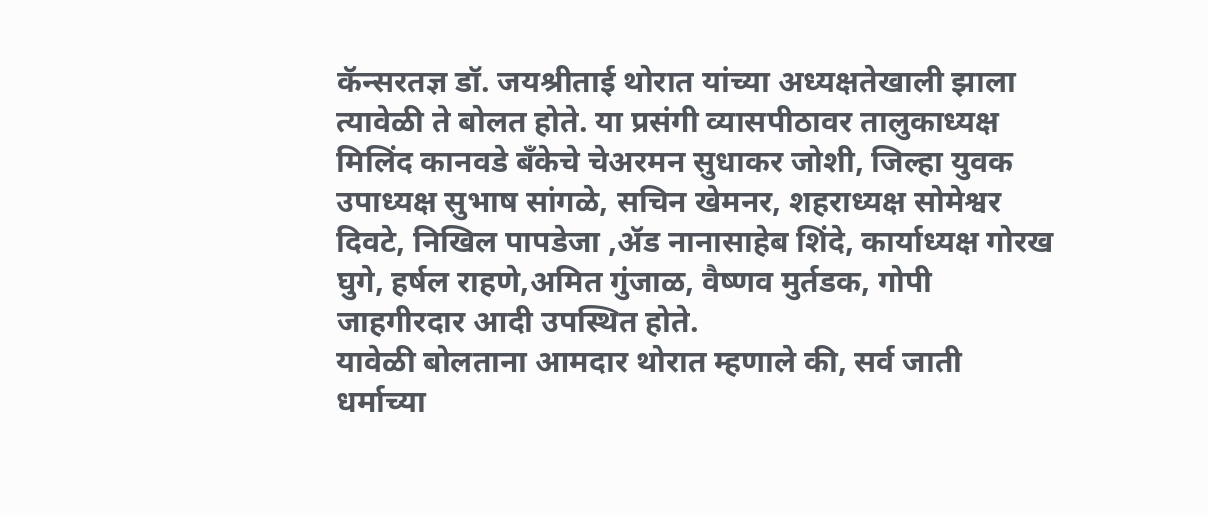कॅन्सरतज्ञ डॉ. जयश्रीताई थोरात यांच्या अध्यक्षतेखाली झाला त्यावेळी ते बोलत होते. या प्रसंगी व्यासपीठावर तालुकाध्यक्ष मिलिंद कानवडे बँकेचे चेअरमन सुधाकर जोशी, जिल्हा युवक उपाध्यक्ष सुभाष सांगळे, सचिन खेमनर, शहराध्यक्ष सोमेश्वर दिवटे, निखिल पापडेजा ,ॲड नानासाहेब शिंदे, कार्याध्यक्ष गोरख घुगे, हर्षल राहणे,अमित गुंजाळ, वैष्णव मुर्तडक, गोपी जाहगीरदार आदी उपस्थित होते.
यावेळी बोलताना आमदार थोरात म्हणाले की, सर्व जाती धर्माच्या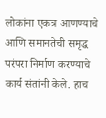लोकांना एकत्र आणण्याचे आणि समानतेची समृद्ध परंपरा निर्माण करण्याचे कार्य संतांनी केले. हाच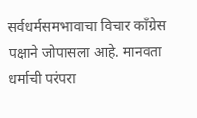सर्वधर्मसमभावाचा विचार काँग्रेस पक्षाने जोपासला आहे. मानवता धर्माची परंपरा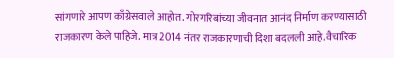सांगणारे आपण काँग्रेसवाले आहोत. गोरगरिबांच्या जीवनात आनंद निर्माण करण्यासाठी राजकारण केले पाहिजे. मात्र 2014 नंतर राजकारणाची दिशा बदलली आहे.वैचारिक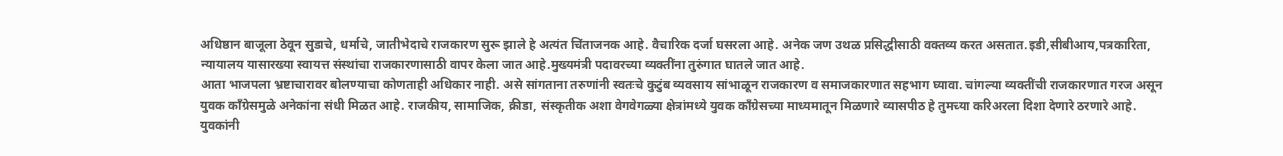अधिष्ठान बाजूला ठेवून सुडाचे, धर्माचे, जातीभेदाचे राजकारण सुरू झाले हे अत्यंत चिंताजनक आहे. वैचारिक दर्जा घसरला आहे. अनेक जण उथळ प्रसिद्धीसाठी वक्तव्य करत असतात.इडी,सीबीआय,पत्रकारिता, न्यायालय यासारख्या स्वायत्त संस्थांचा राजकारणासाठी वापर केला जात आहे.मुख्यमंत्री पदावरच्या व्यक्तींना तुरुंगात घातले जात आहे.
आता भाजपला भ्रष्टाचारावर बोलण्याचा कोणताही अधिकार नाही. असे सांगताना तरुणांनी स्वतःचे कुटुंब व्यवसाय सांभाळून राजकारण व समाजकारणात सहभाग घ्यावा. चांगल्या व्यक्तींची राजकारणात गरज असून युवक काँग्रेसमुळे अनेकांना संधी मिळत आहे. राजकीय, सामाजिक, क्रीडा, संस्कृतीक अशा वेगवेगळ्या क्षेत्रांमध्ये युवक काँग्रेसच्या माध्यमातून मिळणारे व्यासपीठ हे तुमच्या करिअरला दिशा देणारे ठरणारे आहे. युवकांनी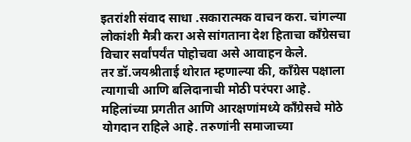इतरांशी संवाद साधा .सकारात्मक वाचन करा. चांगल्या लोकांशी मैत्री करा असे सांगताना देश हिताचा काँग्रेसचा विचार सर्वांपर्यंत पोहोचवा असे आवाहन केले.
तर डॉ.जयश्रीताई थोरात म्हणाल्या की, काँग्रेस पक्षाला त्यागाची आणि बलिदानाची मोठी परंपरा आहे. महिलांच्या प्रगतीत आणि आरक्षणांमध्ये काँग्रेसचे मोठे योगदान राहिले आहे. तरुणांनी समाजाच्या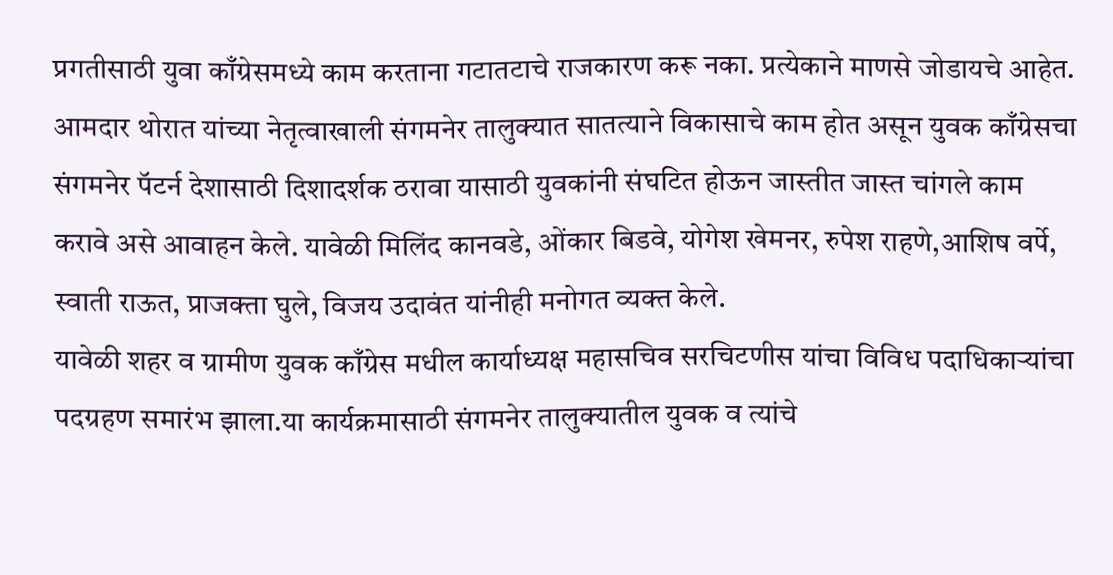प्रगतीसाठी युवा काँग्रेसमध्ये काम करताना गटातटाचे राजकारण करू नका. प्रत्येकाने माणसे जोडायचे आहेत. आमदार थोरात यांच्या नेतृत्वाखाली संगमनेर तालुक्यात सातत्याने विकासाचे काम होत असून युवक काँग्रेसचा संगमनेर पॅटर्न देशासाठी दिशादर्शक ठरावा यासाठी युवकांनी संघटित होऊन जास्तीत जास्त चांगले काम करावे असे आवाहन केले. यावेळी मिलिंद कानवडे, ओंकार बिडवे, योगेश खेमनर, रुपेश राहणे,आशिष वर्पे, स्वाती राऊत, प्राजक्ता घुले, विजय उदावंत यांनीही मनोगत व्यक्त केले.
यावेळी शहर व ग्रामीण युवक काँग्रेस मधील कार्याध्यक्ष महासचिव सरचिटणीस यांचा विविध पदाधिकाऱ्यांचा पदग्रहण समारंभ झाला.या कार्यक्रमासाठी संगमनेर तालुक्यातील युवक व त्यांचे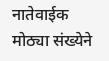नातेवाईक मोठ्या संख्येने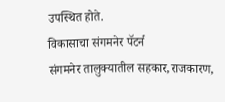उपस्थित होते.
विकासाचा संगमनेर पॅटर्न
संगमनेर तालुक्यातील सहकार,राजकारण,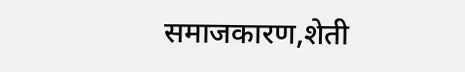समाजकारण,शेती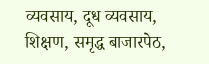व्यवसाय, दूध व्यवसाय, शिक्षण, समृद्ध बाजारपेठ,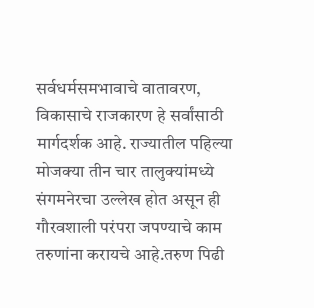सर्वधर्मसमभावाचे वातावरण, विकासाचे राजकारण हे सर्वांसाठी मार्गदर्शक आहे. राज्यातील पहिल्या मोजक्या तीन चार तालुक्यांमध्ये संगमनेरचा उल्लेख होत असून ही गौरवशाली परंपरा जपण्याचे काम तरुणांना करायचे आहे.तरुण पिढी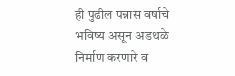ही पुढील पन्नास वर्षाचे भविष्य असून अडथळे निर्माण करणारे व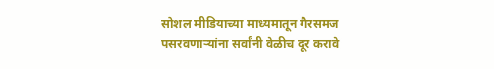सोशल मीडियाच्या माध्यमातून गैरसमज पसरवणाऱ्यांना सर्वांनी वेळीच दूर करावे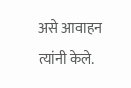असे आवाहन त्यांनी केले.